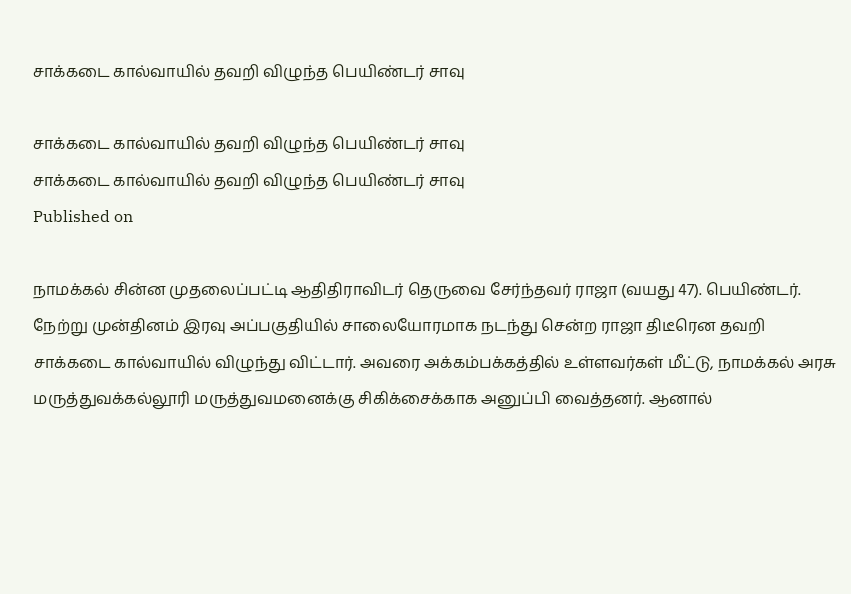சாக்கடை கால்வாயில் தவறி விழுந்த பெயிண்டர் சாவு

சாக்கடை கால்வாயில் தவறி விழுந்த பெயிண்டர் சாவு
சாக்கடை கால்வாயில் தவறி விழுந்த பெயிண்டர் சாவு
Published on

நாமக்கல் சின்ன முதலைப்பட்டி ஆதிதிராவிடர் தெருவை சேர்ந்தவர் ராஜா (வயது 47). பெயிண்டர். நேற்று முன்தினம் இரவு அப்பகுதியில் சாலையோரமாக நடந்து சென்ற ராஜா திடீரென தவறி சாக்கடை கால்வாயில் விழுந்து விட்டார். அவரை அக்கம்பக்கத்தில் உள்ளவர்கள் மீட்டு, நாமக்கல் அரசு மருத்துவக்கல்லூரி மருத்துவமனைக்கு சிகிக்சைக்காக அனுப்பி வைத்தனர். ஆனால்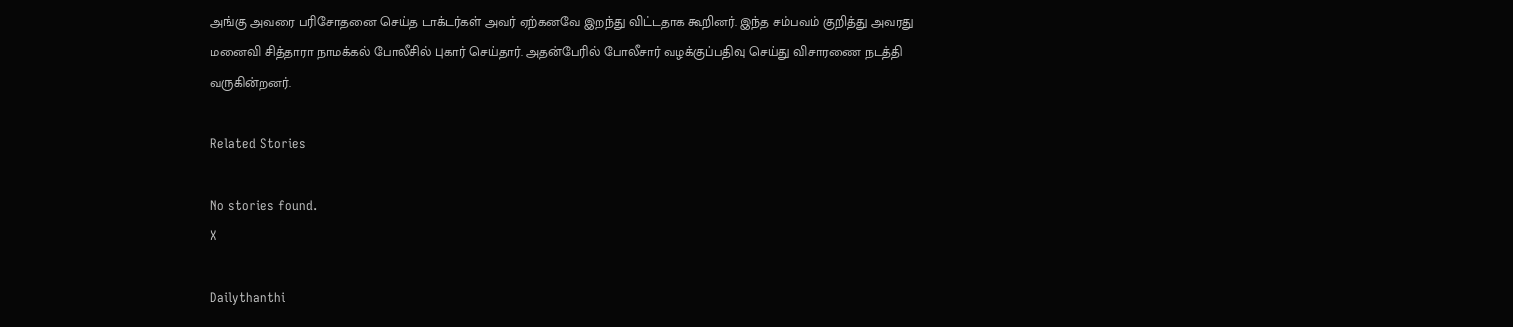அங்கு அவரை பரிசோதனை செய்த டாக்டர்கள் அவர் ஏற்கனவே இறந்து விட்டதாக கூறினர். இந்த சம்பவம் குறித்து அவரது மனைவி சித்தாரா நாமக்கல் போலீசில் புகார் செய்தார். அதன்பேரில் போலீசார் வழக்குப்பதிவு செய்து விசாரணை நடத்தி வருகின்றனர்.

Related Stories

No stories found.
X

Dailythanthi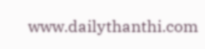www.dailythanthi.com